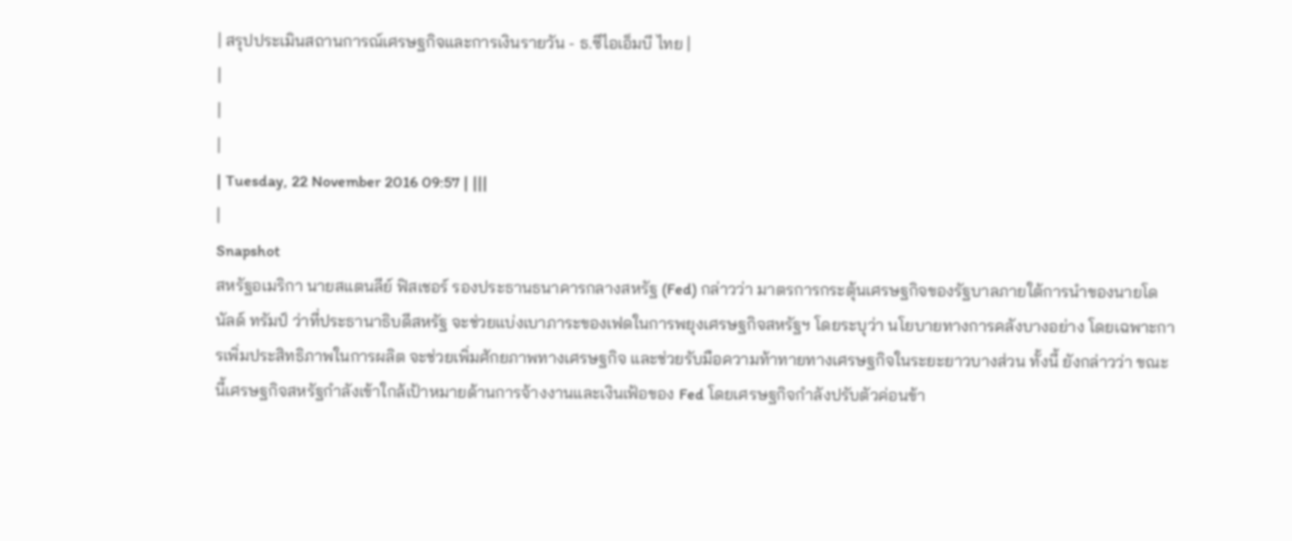| สรุปประเมินสถานการณ์เศรษฐกิจและการเงินรายวัน - ธ.ซีไอเอ็มบี ไทย |
|
|
|
| Tuesday, 22 November 2016 09:57 | |||
|
Snapshot
สหรัฐอเมริกา นายสแตนลีย์ ฟิสเชอร์ รองประธานธนาคารกลางสหรัฐ (Fed) กล่าวว่า มาตรการกระตุ้นเศรษฐกิจของรัฐบาลภายใต้การนำของนายโดนัลด์ ทรัมป์ ว่าที่ประธานาธิบดีสหรัฐ จะช่วยแบ่งเบาภาระของเฟดในการพยุงเศรษฐกิจสหรัฐฯ โดยระบุว่า นโยบายทางการคลังบางอย่าง โดยเฉพาะการเพิ่มประสิทธิภาพในการผลิต จะช่วยเพิ่มศักยภาพทางเศรษฐกิจ และช่วยรับมือความท้าทายทางเศรษฐกิจในระยะยาวบางส่วน ทั้งนี้ ยังกล่าวว่า ขณะนี้เศรษฐกิจสหรัฐกำลังเข้าใกล้เป้าหมายด้านการจ้างงานและเงินเฟ้อของ Fed โดยเศรษฐกิจกำลังปรับตัวค่อนข้า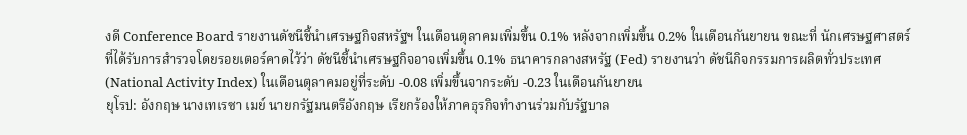งดี Conference Board รายงานดัชนีชี้นำเศรษฐกิจสหรัฐฯ ในเดือนตุลาคมเพิ่มขึ้น 0.1% หลังจากเพิ่มขึ้น 0.2% ในเดือนกันยายน ขณะที่ นักเศรษฐศาสตร์ที่ได้รับการสำรวจโดยรอยเตอร์คาดไว้ว่า ดัชนีชี้นำเศรษฐกิจอาจเพิ่มขึ้น 0.1% ธนาคารกลางสหรัฐ (Fed) รายงานว่า ดัชนีกิจกรรมการผลิตทั่วประเทศ (National Activity Index) ในเดือนตุลาคมอยู่ที่ระดับ -0.08 เพิ่มขึ้นจากระดับ -0.23 ในเดือนกันยายน
ยุโรป: อังกฤษ นางเทเรซา เมย์ นายกรัฐมนตรีอังกฤษ เรียกร้องให้ภาคธุรกิจทำงานร่วมกับรัฐบาล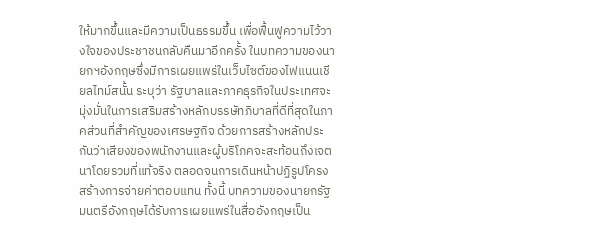ให้มากขึ้นและมีความเป็นธรรมขึ้น เพื่อฟื้นฟูความไว้วางใจของประชาชนกลับคืนมาอีกครั้ง ในบทความของนายกฯอังกฤษซึ่งมีการเผยแพร่ในเว็บไซต์ของไฟแนนเชียลไทม์สนั้น ระบุว่า รัฐบาลและภาคธุรกิจในประเทศจะมุ่งมั่นในการเสริมสร้างหลักบรรษัทภิบาลที่ดีที่สุดในภาคส่วนที่สำคัญของเศรษฐกิจ ด้วยการสร้างหลักประกันว่าเสียงของพนักงานและผู้บริโภคจะสะท้อนถึงเจตนาโดยรวมที่แท้จริง ตลอดจนการเดินหน้าปฏิรูปโครงสร้างการจ่ายค่าตอบแทน ทั้งนี้ บทความของนายกรัฐมนตรีอังกฤษได้รับการเผยแพร่ในสื่ออังกฤษเป็น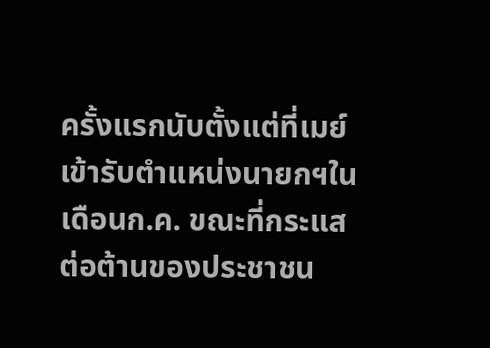ครั้งแรกนับตั้งแต่ที่เมย์เข้ารับตำแหน่งนายกฯในเดือนก.ค. ขณะที่กระแสต่อต้านของประชาชน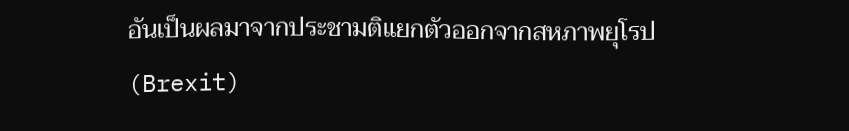อันเป็นผลมาจากประชามติแยกตัวออกจากสหภาพยุโรป (Brexit)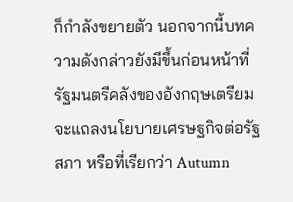ก็กำลังขยายตัว นอกจากนี้บทความดังกล่าวยังมีขึ้นก่อนหน้าที่รัฐมนตรีคลังของอังกฤษเตรียมจะแถลงนโยบายเศรษฐกิจต่อรัฐสภา หรือที่เรียกว่า Autumn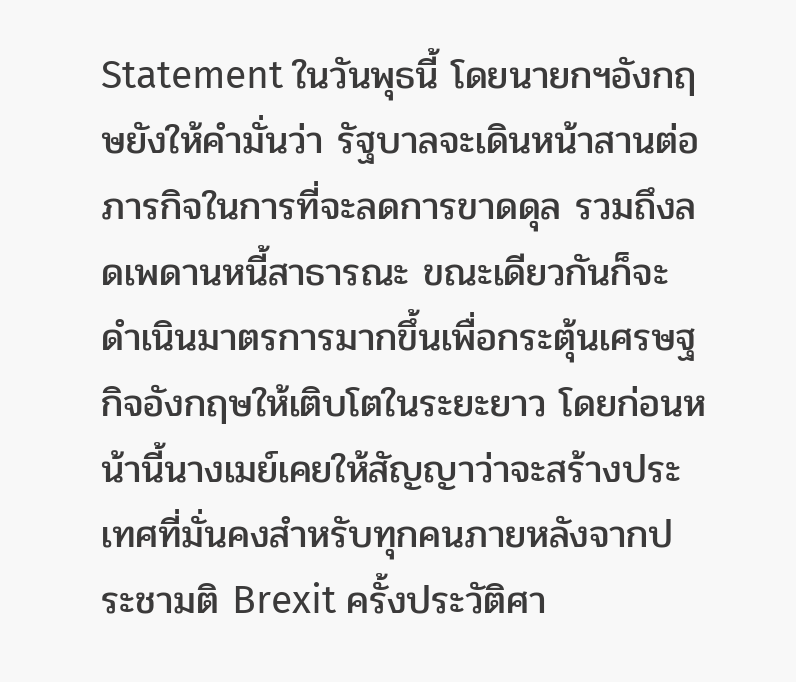Statement ในวันพุธนี้ โดยนายกฯอังกฤษยังให้คำมั่นว่า รัฐบาลจะเดินหน้าสานต่อภารกิจในการที่จะลดการขาดดุล รวมถึงลดเพดานหนี้สาธารณะ ขณะเดียวกันก็จะดำเนินมาตรการมากขึ้นเพื่อกระตุ้นเศรษฐกิจอังกฤษให้เติบโตในระยะยาว โดยก่อนหน้านี้นางเมย์เคยให้สัญญาว่าจะสร้างประเทศที่มั่นคงสำหรับทุกคนภายหลังจากประชามติ Brexit ครั้งประวัติศา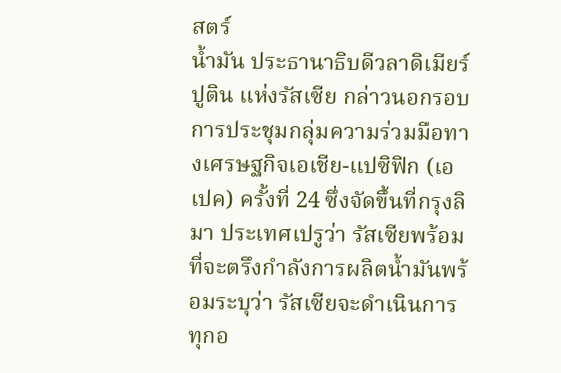สตร์
น้ำมัน ประธานาธิบดีวลาดิเมียร์ ปูติน แห่งรัสเซีย กล่าวนอกรอบการประชุมกลุ่มความร่วมมือทางเศรษฐกิจเอเชีย-แปซิฟิก (เอเปค) ครั้งที่ 24 ซึ่งจัดขึ้นที่กรุงลิมา ประเทศเปรูว่า รัสเซียพร้อมที่จะตรึงกำลังการผลิตน้ำมันพร้อมระบุว่า รัสเซียจะดำเนินการทุกอ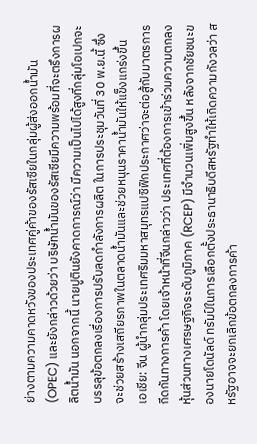ย่างตามความคาดหวังของประเทศคู่ค้าของรัสเซียในกลุ่มผู้ส่งออกน้ำมัน (OPEC) และยังกล่าวด้วยว่า บริษัทน้ำมันของรัสเซียมีความพร้อมที่จะตรึงการผลิตน้ำมัน นอกจากนี้ นายปูตินยังคาดการณ์ว่า มีความเป็นไปได้สูงที่กลุ่มโอเปกจะบรรลุข้อตกลงเรื่องการปรับลดกำลังการผลิต ในการประชุมวันที่ 30 พ.ย.นี้ ซึ่งจะช่วยสร้างเสถียรภาพในตลาดน้ำมันและช่วยหนุนราคาน้ำมันให้แข็งแกร่งขึ้น
เอเชีย: จีน ผู้นำกลุ่มประเทศริมมหาสมุทรแปซิฟิกประกาศว่าจะต่อสู้กับมาตรการกีดกันทางการค้า โดยเจ้าหน้าที่จีนกล่าวว่า ประเทศที่ต้องการเข้าร่วมความตกลงหุ้นส่วนทางเศรษฐกิจระดับภูมิภาค (RCEP) มีจำนวนเพิ่มสูงขึ้น หลังจากชัยชนะของนายโดนัลด์ ทรัมป์ในการเลือกตั้งประธานาธิบดีสหรัฐทำให้เกิดความกังวลว่า สหรัฐอาจจะยกเลิกข้อตกลงการค้า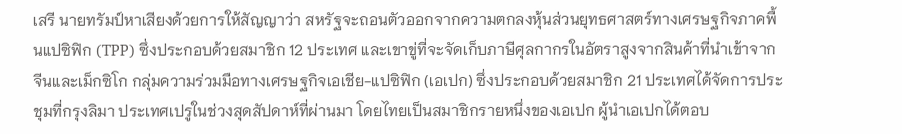เสรี นายทรัมป์หาเสียงด้วยการให้สัญญาว่า สหรัฐจะถอนตัวออกจากความตกลงหุ้นส่วนยุทธศาสตร์ทางเศรษฐกิจภาคพื้นแปซิฟิก (TPP) ซึ่งประกอบด้วยสมาชิก 12 ประเทศ และเขาขู่ที่จะจัดเก็บภาษีศุลกากรในอัตราสูงจากสินค้าที่นำเข้าจากจีนและเม็กซิโก กลุ่มความร่วมมือทางเศรษฐกิจเอเชีย-แปซิฟิก (เอเปก) ซึ่งประกอบด้วยสมาชิก 21 ประเทศได้จัดการประชุมที่กรุงลิมา ประเทศเปรูในช่วงสุดสัปดาห์ที่ผ่านมา โดยไทยเป็นสมาชิกรายหนึ่งของเอเปก ผู้นำเอเปกได้ตอบ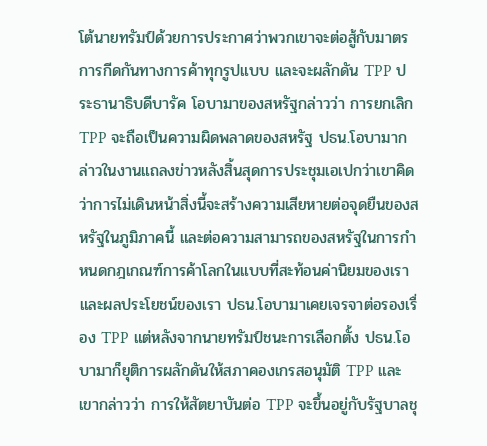โต้นายทรัมป์ด้วยการประกาศว่าพวกเขาจะต่อสู้กับมาตรการกีดกันทางการค้าทุกรูปแบบ และจะผลักดัน TPP ประธานาธิบดีบารัค โอบามาของสหรัฐกล่าวว่า การยกเลิก TPP จะถือเป็นความผิดพลาดของสหรัฐ ปธน.โอบามากล่าวในงานแถลงข่าวหลังสิ้นสุดการประชุมเอเปกว่าเขาคิดว่าการไม่เดินหน้าสิ่งนี้จะสร้างความเสียหายต่อจุดยืนของสหรัฐในภูมิภาคนี้ และต่อความสามารถของสหรัฐในการกำหนดกฎเกณฑ์การค้าโลกในแบบที่สะท้อนค่านิยมของเราและผลประโยชน์ของเรา ปธน.โอบามาเคยเจรจาต่อรองเรื่อง TPP แต่หลังจากนายทรัมป์ชนะการเลือกตั้ง ปธน.โอบามาก็ยุติการผลักดันให้สภาคองเกรสอนุมัติ TPP และเขากล่าวว่า การให้สัตยาบันต่อ TPP จะขึ้นอยู่กับรัฐบาลชุ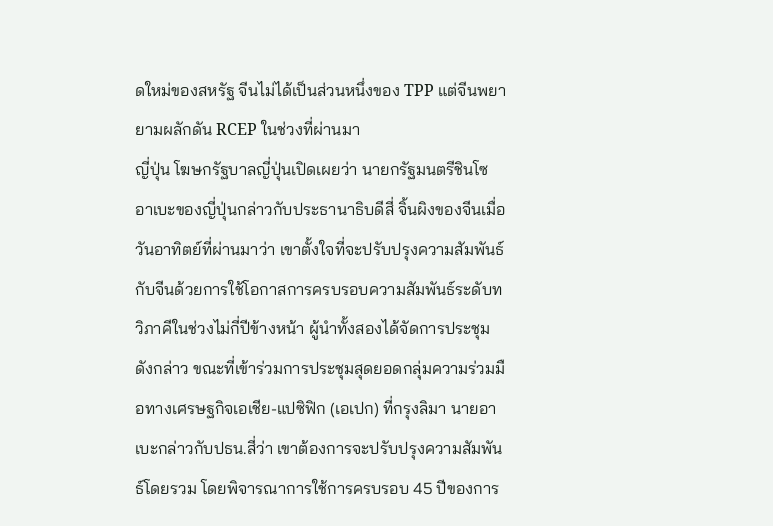ดใหม่ของสหรัฐ จีนไม่ได้เป็นส่วนหนึ่งของ TPP แต่จีนพยายามผลักดัน RCEP ในช่วงที่ผ่านมา
ญี่ปุ่น โฆษกรัฐบาลญี่ปุ่นเปิดเผยว่า นายกรัฐมนตรีชินโซ อาเบะของญี่ปุ่นกล่าวกับประธานาธิบดีสี่ จิ้นผิงของจีนเมื่อวันอาทิตย์ที่ผ่านมาว่า เขาตั้งใจที่จะปรับปรุงความสัมพันธ์กับจีนด้วยการใช้โอกาสการครบรอบความสัมพันธ์ระดับทวิภาคีในช่วงไม่กี่ปีข้างหน้า ผู้นำทั้งสองได้จัดการประชุมดังกล่าว ขณะที่เข้าร่วมการประชุมสุดยอดกลุ่มความร่วมมือทางเศรษฐกิจเอเชีย-แปซิฟิก (เอเปก) ที่กรุงลิมา นายอาเบะกล่าวกับปธน.สี่ว่า เขาต้องการจะปรับปรุงความสัมพันธ์โดยรวม โดยพิจารณาการใช้การครบรอบ 45 ปีของการ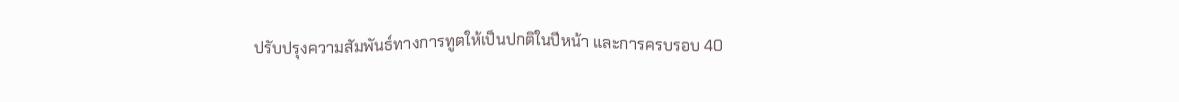ปรับปรุงความสัมพันธ์ทางการทูตให้เป็นปกติในปีหน้า และการครบรอบ 40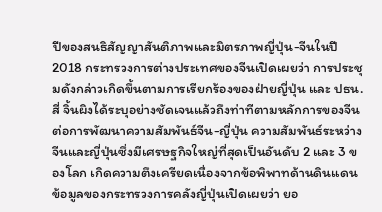ปีของสนธิสัญญาสันติภาพและมิตรภาพญี่ปุ่น-จีนในปี 2018 กระทรวงการต่างประเทศของจีนเปิดเผยว่า การประชุมดังกล่าวเกิดขึ้นตามการเรียกร้องของฝ่ายญี่ปุ่น และ ปธน.สี่ จิ้นผิงได้ระบุอย่างชัดเจนแล้วถึงท่าทีตามหลักการของจีนต่อการพัฒนาความสัมพันธ์จีน-ญี่ปุ่น ความสัมพันธ์ระหว่างจีนและญี่ปุ่นซึ่งมีเศรษฐกิจใหญ่ที่สุดเป็นอันดับ 2 และ 3 ของโลก เกิดความตึงเครียดเนื่องจากข้อพิพาทด้านดินแดน ข้อมูลของกระทรวงการคลังญี่ปุ่นเปิดเผยว่า ยอ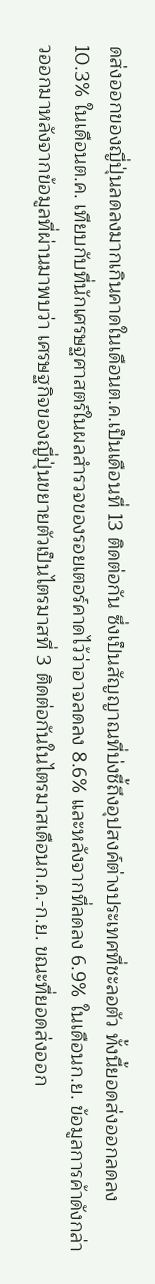ดส่งออกของญี่ปุ่นลดลงมากเกินคาดในเดือนต.ค.เป็นเดือนที่ 13 ติดต่อกัน ซึ่งเป็นสัญญาณที่บ่งชี้ถึงอุปสงค์ต่างประเทศที่ชะลอตัว ทั้งนี้ยอดส่งออกลดลง 10.3% ในเดือนต.ค. เทียบกับที่นักเศรษฐศาสตร์ในผลสำรวจของรอยเตอร์คาดไว้ว่าอาจลดลง 8.6% และหลังจากที่ลดลง 6.9% ในเดือนก.ย. ข้อมูลการค้าดังกล่าวออกมาหลังจากข้อมูลที่ผ่านมาพบว่า เศรษฐกิจของญี่ปุ่นขยายตัวเป็นไตรมาสที่ 3 ติดต่อกันในไตรมาสเดือนก.ค.-ก.ย. ขณะที่ยอดส่งออก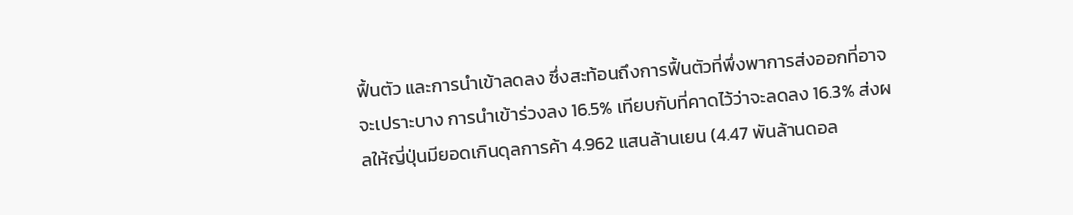ฟื้นตัว และการนำเข้าลดลง ซึ่งสะท้อนถึงการฟื้นตัวที่พึ่งพาการส่งออกที่อาจจะเปราะบาง การนำเข้าร่วงลง 16.5% เทียบกับที่คาดไว้ว่าจะลดลง 16.3% ส่งผลให้ญี่ปุ่นมียอดเกินดุลการค้า 4.962 แสนล้านเยน (4.47 พันล้านดอล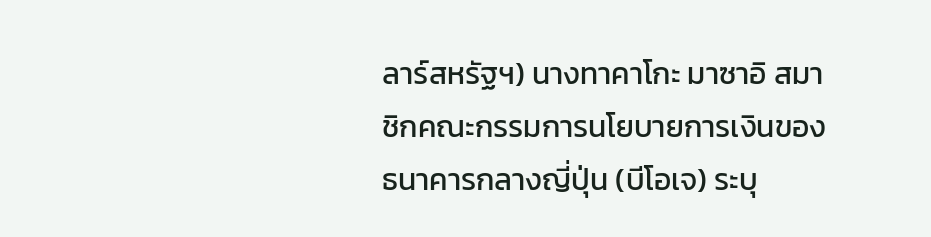ลาร์สหรัฐฯ) นางทาคาโกะ มาซาอิ สมาชิกคณะกรรมการนโยบายการเงินของธนาคารกลางญี่ปุ่น (บีโอเจ) ระบุ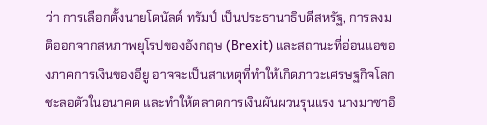ว่า การเลือกตั้งนายโดนัลด์ ทรัมป์ เป็นประธานาธิบดีสหรัฐ, การลงมติออกจากสหภาพยุโรปของอังกฤษ (Brexit) และสถานะที่อ่อนแอของภาคการเงินของอียู อาจจะเป็นสาเหตุที่ทำให้เกิดภาวะเศรษฐกิจโลกชะลอตัวในอนาคต และทำให้ตลาดการเงินผันผวนรุนแรง นางมาซาอิ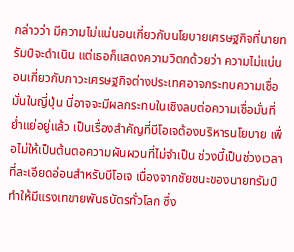กล่าวว่า มีความไม่แน่นอนเกี่ยวกับนโยบายเศรษฐกิจที่นายทรัมป์จะดำเนิน แต่เธอก็แสดงความวิตกด้วยว่า ความไม่แน่นอนเกี่ยวกับภาวะเศรษฐกิจต่างประเทศอาจกระทบความเชื่อมั่นในญี่ปุ่น นี่อาจจะมีผลกระทบในเชิงลบต่อความเชื่อมั่นที่ย่ำแย่อยู่แล้ว เป็นเรื่องสำคัญที่บีโอเจต้องบริหารนโยบาย เพื่อไม่ให้เป็นต้นตอความผันผวนที่ไม่จำเป็น ช่วงนี้เป็นช่วงเวลาที่ละเอียดอ่อนสำหรับบีโอเจ เนื่องจากชัยชนะของนายทรัมป์ทำให้มีแรงเทขายพันธบัตรทั่วโลก ซึ่ง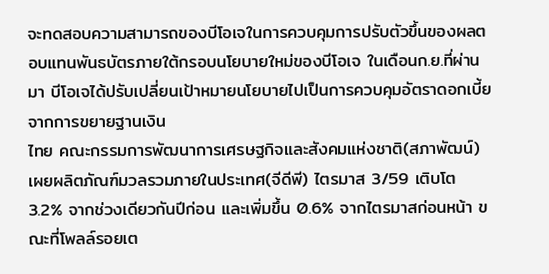จะทดสอบความสามารถของบีโอเจในการควบคุมการปรับตัวขึ้นของผลตอบแทนพันธบัตรภายใต้กรอบนโยบายใหม่ของบีโอเจ ในเดือนก.ย.ที่ผ่านมา บีโอเจได้ปรับเปลี่ยนเป้าหมายนโยบายไปเป็นการควบคุมอัตราดอกเบี้ย จากการขยายฐานเงิน
ไทย คณะกรรมการพัฒนาการเศรษฐกิจและสังคมแห่งชาติ(สภาพัฒน์) เผยผลิตภัณฑ์มวลรวมภายในประเทศ(จีดีพี) ไตรมาส 3/59 เติบโต 3.2% จากช่วงเดียวกันปีก่อน และเพิ่มขึ้น 0.6% จากไตรมาสก่อนหน้า ขณะที่โพลล์รอยเต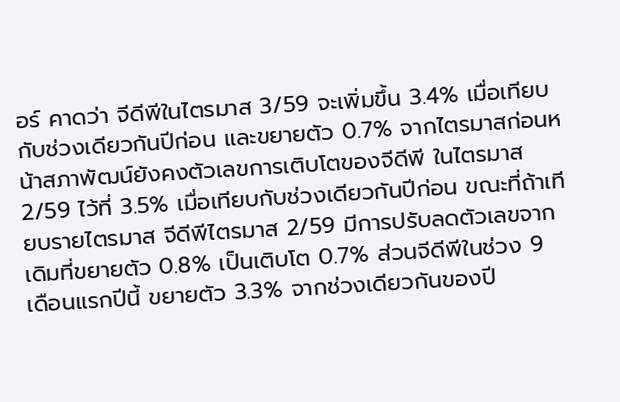อร์ คาดว่า จีดีพีในไตรมาส 3/59 จะเพิ่มขึ้น 3.4% เมื่อเทียบกับช่วงเดียวกันปีก่อน และขยายตัว 0.7% จากไตรมาสก่อนหน้าสภาพัฒน์ยังคงตัวเลขการเติบโตของจีดีพี ในไตรมาส 2/59 ไว้ที่ 3.5% เมื่อเทียบกับช่วงเดียวกันปีก่อน ขณะที่ถ้าเทียบรายไตรมาส จีดีพีไตรมาส 2/59 มีการปรับลดตัวเลขจากเดิมที่ขยายตัว 0.8% เป็นเติบโต 0.7% ส่วนจีดีพีในช่วง 9 เดือนแรกปีนี้ ขยายตัว 3.3% จากช่วงเดียวกันของปี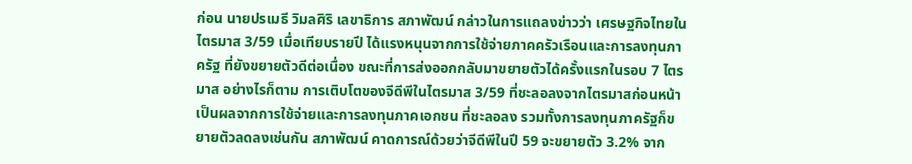ก่อน นายปรเมธี วิมลศิริ เลขาธิการ สภาพัฒน์ กล่าวในการแถลงข่าวว่า เศรษฐกิจไทยในไตรมาส 3/59 เมื่อเทียบรายปี ได้แรงหนุนจากการใช้จ่ายภาคครัวเรือนและการลงทุนภาครัฐ ที่ยังขยายตัวดีต่อเนื่อง ขณะที่การส่งออกกลับมาขยายตัวได้ครั้งแรกในรอบ 7 ไตรมาส อย่างไรก็ตาม การเติบโตของจีดีพีในไตรมาส 3/59 ที่ชะลอลงจากไตรมาสก่อนหน้า เป็นผลจากการใช้จ่ายและการลงทุนภาคเอกชน ที่ชะลอลง รวมทั้งการลงทุนภาครัฐก็ขยายตัวลดลงเช่นกัน สภาพัฒน์ คาดการณ์ด้วยว่าจีดีพีในปี 59 จะขยายตัว 3.2% จาก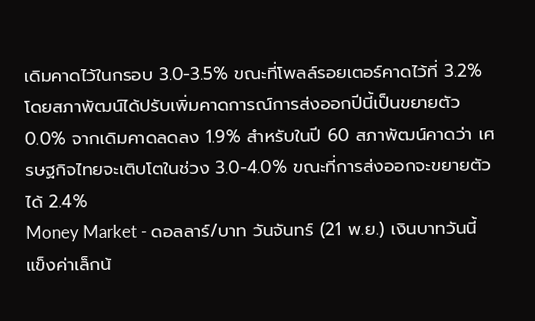เดิมคาดไว้ในกรอบ 3.0-3.5% ขณะที่โพลล์รอยเตอร์คาดไว้ที่ 3.2% โดยสภาพัฒน์ได้ปรับเพิ่มคาดการณ์การส่งออกปีนี้เป็นขยายตัว 0.0% จากเดิมคาดลดลง 1.9% สำหรับในปี 60 สภาพัฒน์คาดว่า เศรษฐกิจไทยจะเติบโตในช่วง 3.0-4.0% ขณะที่การส่งออกจะขยายตัวได้ 2.4%
Money Market - ดอลลาร์/บาท วันจันทร์ (21 พ.ย.) เงินบาทวันนี้แข็งค่าเล็กน้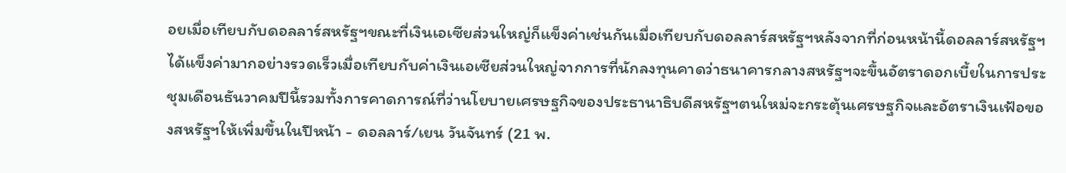อยเมื่อเทียบกับดอลลาร์สหรัฐฯขณะที่เงินเอเซียส่วนใหญ่ก็แข็งค่าเช่นกันเมื่อเทียบกับดอลลาร์สหรัฐฯหลังจากที่ก่อนหน้านี้ดอลลาร์สหรัฐฯได้แข็งค่ามากอย่างรวดเร็วเมื่อเทียบกับค่าเงินเอเซียส่วนใหญ่จากการที่นักลงทุนคาดว่าธนาคารกลางสหรัฐฯจะขึ้นอัตราดอกเบี้ยในการประชุมเดือนธันวาคมปีนี้รวมทั้งการคาดการณ์ที่ว่านโยบายเศรษฐกิจของประธานาธิบดีสหรัฐฯตนใหม่จะกระตุ้นเศรษฐกิจและอัตราเงินเฟ้อของสหรัฐฯให้เพิ่มขึ้นในปีหน้า - ดอลลาร์/เยน วันจันทร์ (21 พ.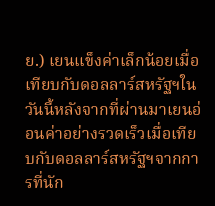ย.) เยนแข็งค่าเล็กน้อยเมื่อเทียบกับดอลลาร์สหรัฐฯในวันนี้หลังจากที่ผ่านมาเยนอ่อนค่าอย่างรวดเร็วเมื่อเทียบกับดอลลาร์สหรัฐฯจากการที่นัก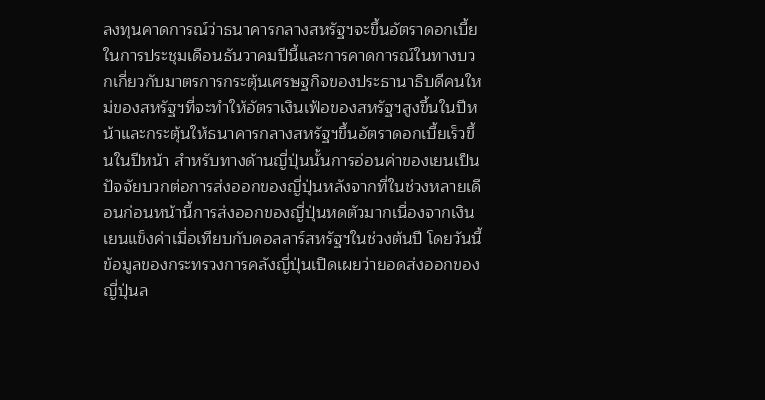ลงทุนคาดการณ์ว่าธนาคารกลางสหรัฐฯจะขึ้นอัตราดอกเบี้ยในการประชุมเดือนธันวาคมปีนี้และการคาดการณ์ในทางบวกเกี่ยวกับมาตรการกระตุ้นเศรษฐกิจของประธานาธิบดีคนใหม่ของสหรัฐฯที่จะทำให้อัตราเงินเฟ้อของสหรัฐฯสูงขึ้นในปีหน้าและกระตุ้นให้ธนาคารกลางสหรัฐฯขึ้นอัตราดอกเบี้ยเร็วขึ้นในปีหน้า สำหรับทางด้านญี่ปุ่นนั้นการอ่อนค่าของเยนเป็นปัจจัยบวกต่อการส่งออกของญี่ปุ่นหลังจากที่ในช่วงหลายเดือนก่อนหน้านี้การส่งออกของญี่ปุ่นหดตัวมากเนื่องจากเงินเยนแข็งค่าเมื่อเทียบกับดอลลาร์สหรัฐฯในช่วงต้นปี โดยวันนี้ข้อมูลของกระทรวงการคลังญี่ปุ่นเปิดเผยว่ายอดส่งออกของญี่ปุ่นล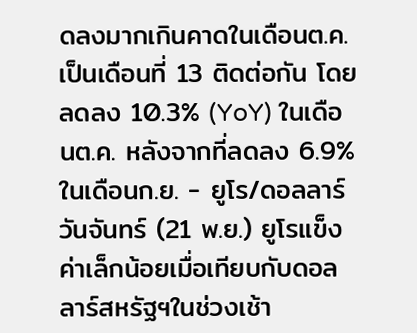ดลงมากเกินคาดในเดือนต.ค.เป็นเดือนที่ 13 ติดต่อกัน โดยลดลง 10.3% (YoY) ในเดือนต.ค. หลังจากที่ลดลง 6.9% ในเดือนก.ย. - ยูโร/ดอลลาร์ วันจันทร์ (21 พ.ย.) ยูโรแข็งค่าเล็กน้อยเมื่อเทียบกับดอลลาร์สหรัฐฯในช่วงเช้า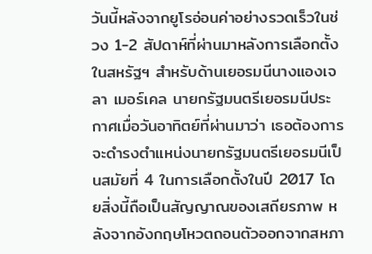วันนี้หลังจากยูโรอ่อนค่าอย่างรวดเร็วในช่วง 1-2 สัปดาห์ที่ผ่านมาหลังการเลือกตั้งในสหรัฐฯ สำหรับด้านเยอรมนีนางแองเจลา เมอร์เคล นายกรัฐมนตรีเยอรมนีประกาศเมื่อวันอาทิตย์ที่ผ่านมาว่า เธอต้องการจะดำรงตำแหน่งนายกรัฐมนตรีเยอรมนีเป็นสมัยที่ 4 ในการเลือกตั้งในปี 2017 โดยสิ่งนี้ถือเป็นสัญญาณของเสถียรภาพ หลังจากอังกฤษโหวตถอนตัวออกจากสหภา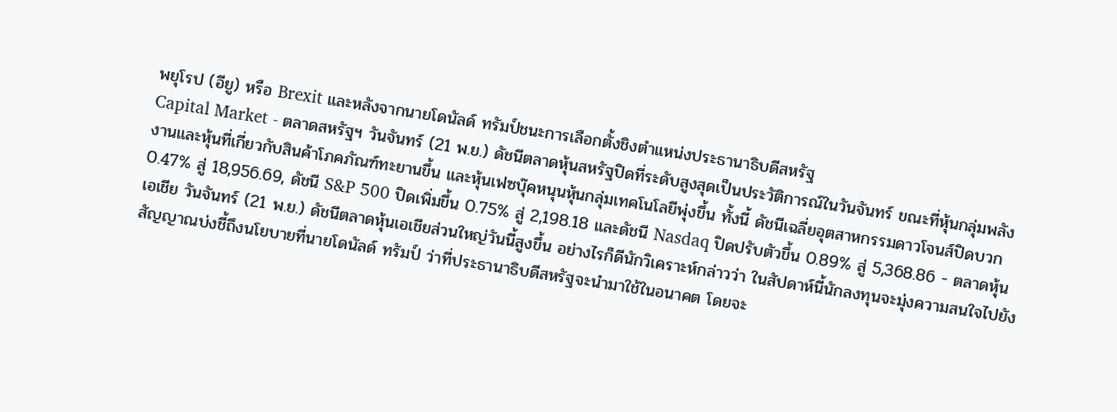พยุโรป (อียู) หรือ Brexit และหลังจากนายโดนัลด์ ทรัมป์ชนะการเลือกตั้งชิงตำแหน่งประธานาธิบดีสหรัฐ
Capital Market - ตลาดสหรัฐฯ วันจันทร์ (21 พ.ย.) ดัชนีตลาดหุ้นสหรัฐปิดที่ระดับสูงสุดเป็นประวัติการณ์ในวันจันทร์ ขณะที่หุ้นกลุ่มพลังงานและหุ้นที่เกี่ยวกับสินค้าโภคภัณฑ์ทะยานขึ้น และหุ้นเฟซบุ๊คหนุนหุ้นกลุ่มเทคโนโลยีพุ่งขึ้น ทั้งนี้ ดัชนีเฉลี่ยอุตสาหกรรมดาวโจนส์ปิดบวก 0.47% สู่ 18,956.69, ดัชนี S&P 500 ปิดเพิ่มขึ้น 0.75% สู่ 2,198.18 และดัชนี Nasdaq ปิดปรับตัวขึ้น 0.89% สู่ 5,368.86 - ตลาดหุ้นเอเชีย วันจันทร์ (21 พ.ย.) ดัชนีตลาดหุ้นเอเชียส่วนใหญ่วันนี้สูงขึ้น อย่างไรก็ดีนักวิเคราะห์กล่าวว่า ในสัปดาห์นี้นักลงทุนจะมุ่งความสนใจไปยังสัญญาณบ่งชี้ถึงนโยบายที่นายโดนัลด์ ทรัมป์ ว่าที่ประธานาธิบดีสหรัฐจะนำมาใช้ในอนาคต โดยจะ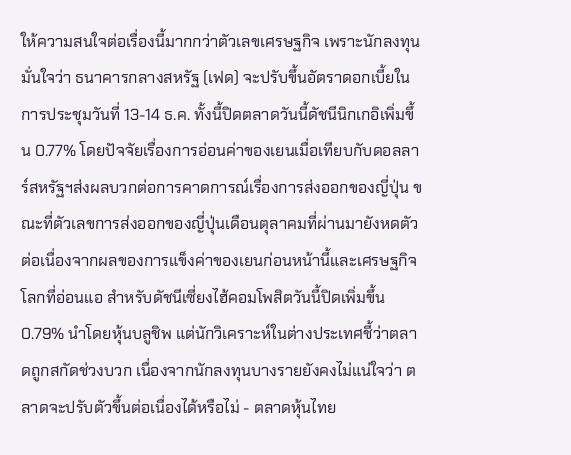ให้ความสนใจต่อเรื่องนี้มากกว่าตัวเลขเศรษฐกิจ เพราะนักลงทุนมั่นใจว่า ธนาคารกลางสหรัฐ (เฟด) จะปรับขึ้นอัตราดอกเบี้ยในการประชุมวันที่ 13-14 ธ.ค. ทั้งนี้ปิดตลาดวันนี้ดัชนีนิกเกอิเพิ่มขึ้น 0.77% โดยปัจจัยเรื่องการอ่อนค่าของเยนเมื่อเทียบกับดอลลาร์สหรัฐฯส่งผลบวกต่อการคาดการณ์เรื่องการส่งออกของญี่ปุ่น ขณะที่ตัวเลขการส่งออกของญี่ปุ่นเดือนตุลาคมที่ผ่านมายังหดตัวต่อเนื่องจากผลของการแข็งค่าของเยนก่อนหน้านี้และเศรษฐกิจโลกที่อ่อนแอ สำหรับดัชนีเซี่ยงไฮ้คอมโพสิตวันนี้ปิดเพิ่มขึ้น 0.79% นำโดยหุ้นบลูชิพ แต่นักวิเคราะห์ในต่างประเทศชี้ว่าตลาดถูกสกัดช่วงบวก เนื่องจากนักลงทุนบางรายยังคงไม่แน่ใจว่า ตลาดจะปรับตัวขึ้นต่อเนื่องได้หรือไม่ - ตลาดหุ้นไทย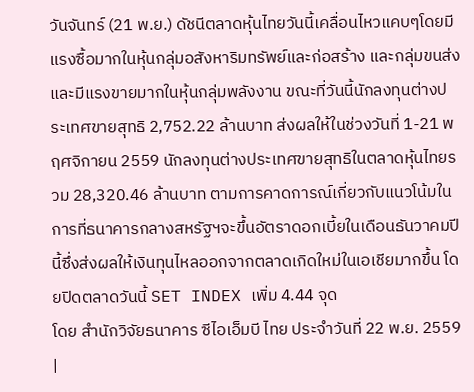วันจันทร์ (21 พ.ย.) ดัชนีตลาดหุ้นไทยวันนี้เคลื่อนไหวแคบๆโดยมีแรงซื้อมากในหุ้นกลุ่มอสังหาริมทรัพย์และก่อสร้าง และกลุ่มขนส่ง และมีแรงขายมากในหุ้นกลุ่มพลังงาน ขณะที่วันนี้นักลงทุนต่างประเทศขายสุทธิ 2,752.22 ล้านบาท ส่งผลให้ในช่วงวันที่ 1-21 พฤศจิกายน 2559 นักลงทุนต่างประเทศขายสุทธิในตลาดหุ้นไทยรวม 28,320.46 ล้านบาท ตามการคาดการณ์เกี่ยวกับแนวโน้มในการที่ธนาคารกลางสหรัฐฯจะขึ้นอัตราดอกเบี้ยในเดือนธันวาคมปีนี้ซึ่งส่งผลให้เงินทุนไหลออกจากตลาดเกิดใหม่ในเอเชียมากขึ้น โดยปิดตลาดวันนี้ SET INDEX เพิ่ม 4.44 จุด
โดย สำนักวิจัยธนาคาร ซีไอเอ็มบี ไทย ประจำวันที่ 22 พ.ย. 2559
|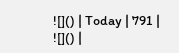![]() | Today | 791 |
![]() |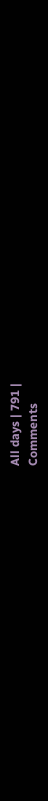All days | 791 |
Comments